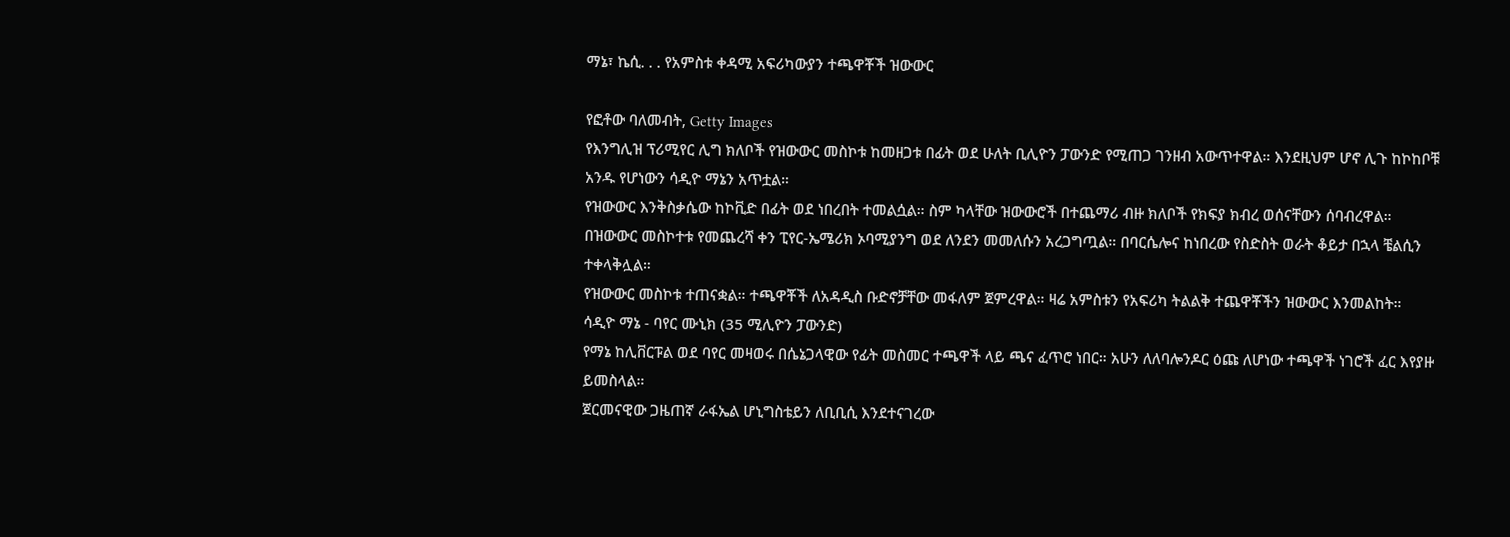ማኔ፣ ኬሲ. . . የአምስቱ ቀዳሚ አፍሪካውያን ተጫዋቾች ዝውውር

የፎቶው ባለመብት, Getty Images
የእንግሊዝ ፕሪሚየር ሊግ ክለቦች የዝውውር መስኮቱ ከመዘጋቱ በፊት ወደ ሁለት ቢሊዮን ፓውንድ የሚጠጋ ገንዘብ አውጥተዋል። እንደዚህም ሆኖ ሊጉ ከኮከቦቹ አንዱ የሆነውን ሳዲዮ ማኔን አጥቷል።
የዝውውር እንቅስቃሴው ከኮቪድ በፊት ወደ ነበረበት ተመልሷል። ስም ካላቸው ዝውውሮች በተጨማሪ ብዙ ክለቦች የክፍያ ክብረ ወሰናቸውን ሰባብረዋል።
በዝውውር መስኮተቱ የመጨረሻ ቀን ፒየር-ኤሜሪክ ኦባሚያንግ ወደ ለንደን መመለሱን አረጋግጧል። በባርሴሎና ከነበረው የስድስት ወራት ቆይታ በኋላ ቼልሲን ተቀላቅሏል።
የዝውውር መስኮቱ ተጠናቋል። ተጫዋቾች ለአዳዲስ ቡድኖቻቸው መፋለም ጀምረዋል። ዛሬ አምስቱን የአፍሪካ ትልልቅ ተጨዋቾችን ዝውውር እንመልከት።
ሳዲዮ ማኔ - ባየር ሙኒክ (35 ሚሊዮን ፓውንድ)
የማኔ ከሊቨርፑል ወደ ባየር መዛወሩ በሴኔጋላዊው የፊት መስመር ተጫዋች ላይ ጫና ፈጥሮ ነበር። አሁን ለለባሎንዶር ዕጩ ለሆነው ተጫዋች ነገሮች ፈር እየያዙ ይመስላል።
ጀርመናዊው ጋዜጠኛ ራፋኤል ሆኒግስቴይን ለቢቢሲ እንደተናገረው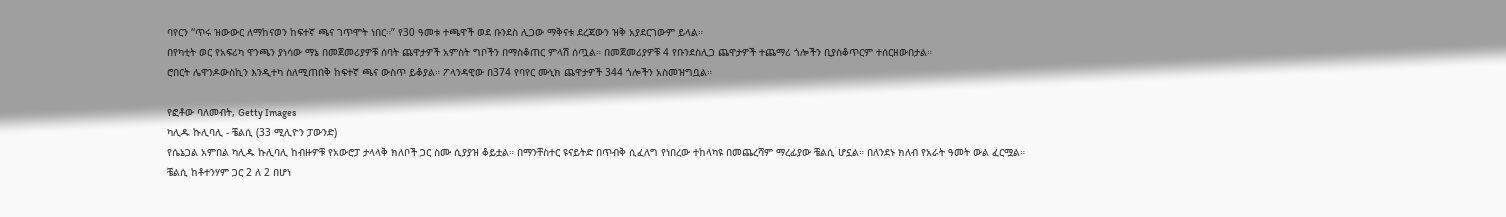ባየርን “ጥሩ ዝውውር ለማከናወን ከፍተኛ ጫና ገጥሞት ነበር።” የ30 ዓመቱ ተጫዋች ወደ ቡንደስ ሊጋው ማቅናቱ ደረጃውን ዝቅ አያደርገውም ይላል።
በየካቲት ወር የአፍሪካ ዋንጫን ያነሳው ማኔ በመጀመሪያዎቹ ሰባት ጨዋታዎች አምስት ግቦችን በማስቆጠር ምላሽ ሰጧል። በመጀመሪያዎቹ 4 የቡንደስሊጋ ጨዋታዎች ተጨማሪ ጎሎችን ቢያስቆጥርም ተሰርዘውበታል።
ሮበርት ሌዋንዶውስኪን እንዲተካ ስለሚጠበቅ ከፍተኛ ጫና ውስጥ ይቆያል። ፖላንዳዊው በ374 የባየር ሙኒክ ጨዋታዎች 344 ጎሎችን አስመዝግቧል።

የፎቶው ባለመብት, Getty Images
ካሊዱ ኩሊባሊ - ቼልሲ (33 ሚሊዮን ፓውንድ)
የሴኔጋል አምበል ካሊዱ ኩሊባሊ ከብዙዎቹ የአውሮፓ ታላላቅ ክለቦች ጋር ስሙ ሲያያዝ ቆይቷል። በማንቸስተር ዩናይትድ በጥብቅ ሲፈለግ የነበረው ተከላካዩ በመጨረሻም ማረፊያው ቼልሲ ሆኗል። በለንደኑ ክለብ የአራት ዓመት ውል ፈርሟል።
ቼልሲ ከቶተንሃም ጋር 2 ለ 2 በሆነ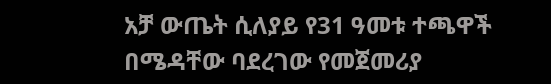አቻ ውጤት ሲለያይ የ31 ዓመቱ ተጫዋች በሜዳቸው ባደረገው የመጀመሪያ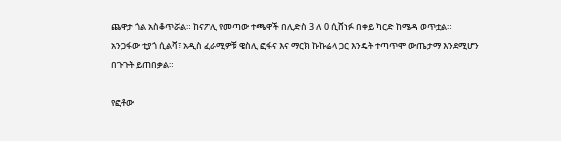ጨዋታ ጎል አስቆጥሯል። ከናፖሊ የመጣው ተጫዋች በሊድስ 3 ለ 0 ሲሸነፉ በቀይ ካርድ ከሜዳ ወጥቷል።
አንጋፋው ቲያጎ ሲልቫ፣ አዲስ ፈራሚዎቹ ዌስሊ ፎፋና እና ማርክ ኩኩሬላ ጋር እንዴት ተጣጥሞ ውጤታማ እንደሚሆን በጉጉት ይጠበቃል።

የፎቶው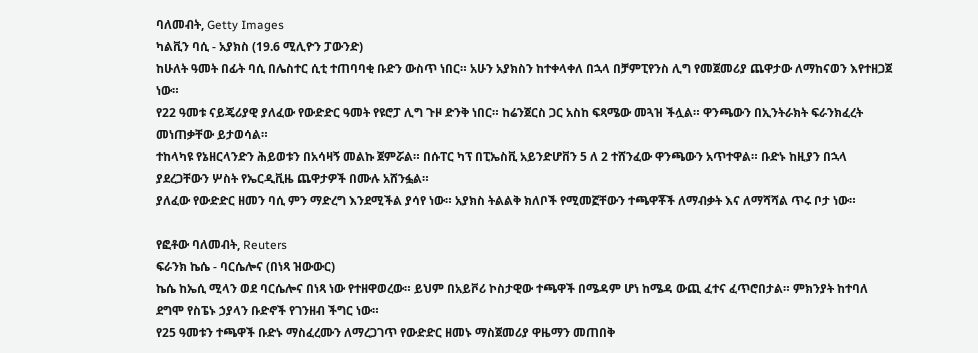ባለመብት, Getty Images
ካልቪን ባሲ - አያክስ (19.6 ሚሊዮን ፓውንድ)
ከሁለት ዓመት በፊት ባሲ በሌስተር ሲቲ ተጠባባቂ ቡድን ውስጥ ነበር። አሁን አያክስን ከተቀላቀለ በኋላ በቻምፒየንስ ሊግ የመጀመሪያ ጨዋታው ለማከናወን እየተዘጋጀ ነው።
የ22 ዓመቱ ናይጄሪያዊ ያለፈው የውድድር ዓመት የዩሮፓ ሊግ ጉዞ ድንቅ ነበር። ከሬንጀርስ ጋር አስከ ፍጻሜው መጓዝ ችሏል። ዋንጫውን በኢንትራክት ፍራንክፈረት መነጠቃቸው ይታወሳል።
ተከላካዩ የኔዘርላንድን ሕይወቱን በአሳዛኝ መልኩ ጀምሯል። በሱፐር ካፕ በፒኤስቪ አይንድሆቨን 5 ለ 2 ተሸንፈው ዋንጫውን አጥተዋል። ቡድኑ ከዚያን በኋላ ያደረጋቸውን ሦስት የኤርዲቪዜ ጨዋታዎች በሙሉ አሸንፏል።
ያለፈው የውድድር ዘመን ባሲ ምን ማድረግ እንደሚችል ያሳየ ነው። አያክስ ትልልቅ ክለቦች የሚመኟቸውን ተጫዋቾች ለማብቃት እና ለማሻሻል ጥሩ ቦታ ነው።

የፎቶው ባለመብት, Reuters
ፍራንክ ኬሴ - ባርሴሎና (በነጻ ዝውውር)
ኬሴ ከኤሲ ሚላን ወደ ባርሴሎና በነጻ ነው የተዘዋወረው። ይህም በአይቮሪ ኮስታዊው ተጫዋች በሜዳም ሆነ ከሜዳ ውጪ ፈተና ፈጥሮበታል። ምክንያት ከተባለ ደግሞ የስፔኑ ኃያላን ቡድኖች የገንዘብ ችግር ነው።
የ25 ዓመቱን ተጫዋች ቡድኑ ማስፈረሙን ለማረጋገጥ የውድድር ዘመኑ ማስጀመሪያ ዋዜማን መጠበቅ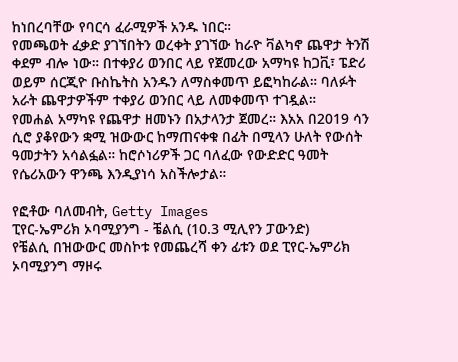ከነበረባቸው የባርሳ ፈራሚዎች አንዱ ነበር።
የመጫወት ፈቃድ ያገኘበትን ወረቀት ያገኘው ከራዮ ቫልካኖ ጨዋታ ትንሽ ቀደም ብሎ ነው። በተቀያሪ ወንበር ላይ የጀመረው አማካዩ ከጋቪ፣ ፔድሪ ወይም ሰርጂዮ ቡስኬትስ አንዱን ለማስቀመጥ ይፎካከራል። ባለፉት አራት ጨዋታዎችም ተቀያሪ ወንበር ላይ ለመቀመጥ ተገዷል።
የመሐል አማካዩ የጨዋታ ዘመኑን በአታላንታ ጀመረ። እአአ በ2019 ሳን ሲሮ ያቆየውን ቋሚ ዝውውር ከማጠናቀቁ በፊት በሚላን ሁለት የውሰት ዓመታትን አሳልፏል። ከሮሶነሪዎች ጋር ባለፈው የውድድር ዓመት የሴሪአውን ዋንጫ እንዲያነሳ አስችሎታል።

የፎቶው ባለመብት, Getty Images
ፒየር-ኤምሪክ ኦባሚያንግ - ቼልሲ (10.3 ሚሊየን ፓውንድ)
የቼልሲ በዝውውር መስኮቱ የመጨረሻ ቀን ፊቱን ወደ ፒየር-ኤምሪክ ኦባሚያንግ ማዞሩ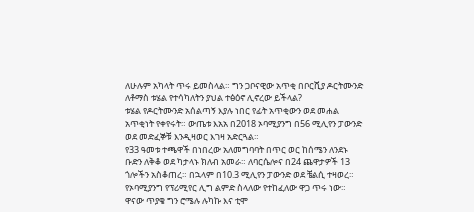ለሁሉም አካላት ጥሩ ይመስላል። ግን ጋቦናዊው አጥቂ በቦርሺያ ዶርትሙንድ ለቶማስ ቱሄል የተሳካለትን ያህል ተፅዕኖ ሊኖረው ይችላል?
ቱሄል የዶርትሙንድ አሰልጣኝ እያሉ ነበር የፊት አጥቂውን ወደ መሐል አጥቂነት የቀየሩት። ውጤቱ እአአ በ2018 ኦባሚያንግ በ56 ሚሊየን ፓውንድ ወደ መድፈኞቹ እንዲዛወር እገዛ አድርጓል።
የ33 ዓመቱ ተጫዋች በነበረው አለመግባባት በጥር ወር ከሰሜን ለንደኑ ቡድን ለቅቆ ወደ ካታላኑ ክለብ አመራ። ለባርሴሎና በ24 ጨዋታዎች 13 ጎሎችን አስቆጠረ። በኋላም በ10.3 ሚሊየን ፓውንድ ወደ ቼልሲ ተዛወረ።
የኦባሚያንግ የፕሪሚየር ሊግ ልምድ ስላለው የተከፈለው ዋጋ ጥሩ ነው። ዋናው ጥያቄ ግን ሮሜሉ ሉካኩ እና ቲሞ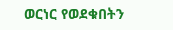ወርነር የወደቁበትን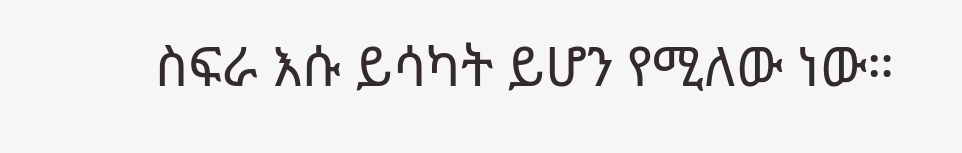ስፍራ እሱ ይሳካት ይሆን የሚለው ነው።